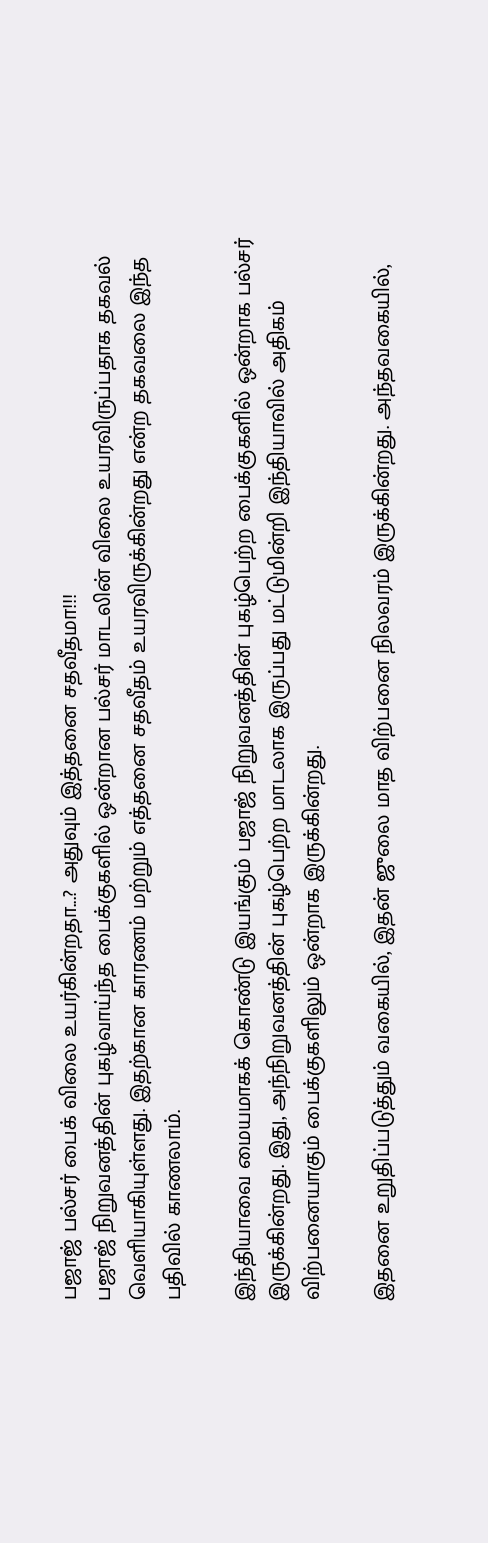பஜாஜ் பல்சர் பைக் விலை உயர்கின்றதா...? அதுவும் இத்தனை சதவீதமா!!!
பஜாஜ் நிறுவனத்தின் புகழ்வாய்ந்த பைக்குகளில் ஒன்றான பல்சர் மாடலின் விலை உயரவிருப்பதாக தகவல் வெளியாகியுள்ளது. இதற்கான காரணம் மற்றும் எத்தனை சதவீதம் உயரவிருக்கின்றது என்ற தகவலை இந்த பதிவில் காணலாம்.

இந்தியாவை மையமாகக் கொண்டு இயங்கும் பஜாஜ் நிறுவனத்தின் புகழ்பெற்ற பைக்குகளில் ஒன்றாக பல்சர் இருக்கின்றது. இது, அந்நிறுவனத்தின் புகழ்பெற்ற மாடலாக இருப்பது மட்டுமின்றி இந்தியாவில் அதிகம் விற்பனையாகும் பைக்குகளிலும் ஒன்றாக இருக்கின்றது.

இதனை உறுதிப்படுத்தும் வகையில், இதன் ஜுலை மாத விற்பனை நிலவரம் இருக்கின்றது. அந்தவகையில்,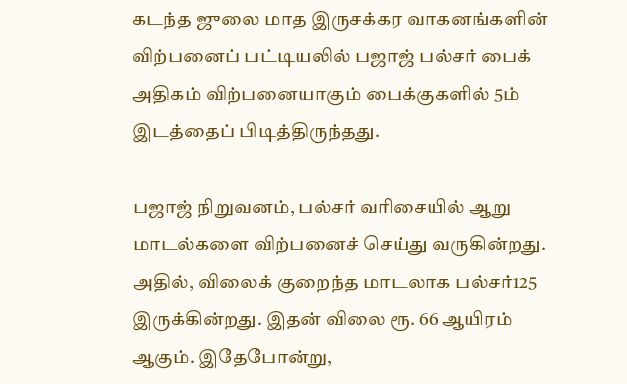கடந்த ஜுலை மாத இருசக்கர வாகனங்களின் விற்பனைப் பட்டியலில் பஜாஜ் பல்சர் பைக் அதிகம் விற்பனையாகும் பைக்குகளில் 5ம் இடத்தைப் பிடித்திருந்தது.

பஜாஜ் நிறுவனம், பல்சர் வரிசையில் ஆறு மாடல்களை விற்பனைச் செய்து வருகின்றது. அதில், விலைக் குறைந்த மாடலாக பல்சர்125 இருக்கின்றது. இதன் விலை ரூ. 66 ஆயிரம் ஆகும். இதேபோன்று,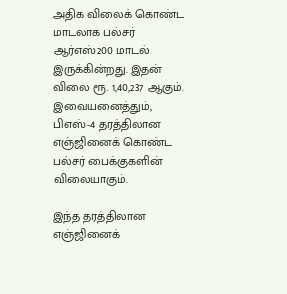அதிக விலைக் கொண்ட மாடலாக பல்சர் ஆர்எஸ்200 மாடல் இருக்கின்றது. இதன் விலை ரூ. 1,40,237 ஆகும்.
இவையனைத்தும், பிஎஸ்-4 தரத்திலான எஞ்ஜினைக் கொண்ட பல்சர் பைக்குகளின் விலையாகும்.

இந்த தரத்திலான எஞ்ஜினைக்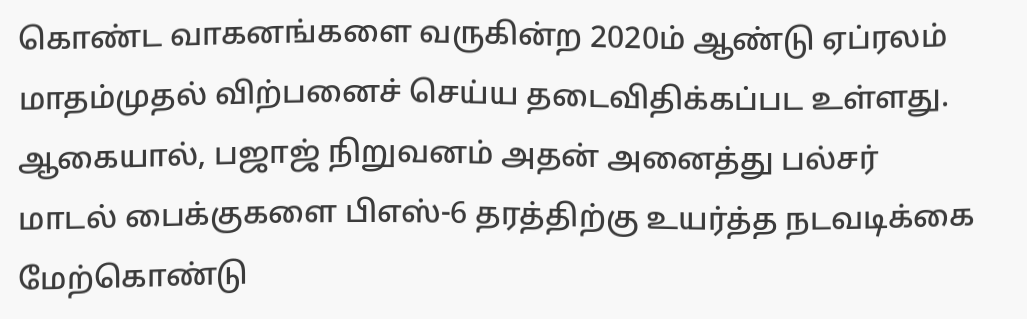கொண்ட வாகனங்களை வருகின்ற 2020ம் ஆண்டு ஏப்ரலம் மாதம்முதல் விற்பனைச் செய்ய தடைவிதிக்கப்பட உள்ளது. ஆகையால், பஜாஜ் நிறுவனம் அதன் அனைத்து பல்சர் மாடல் பைக்குகளை பிஎஸ்-6 தரத்திற்கு உயர்த்த நடவடிக்கை மேற்கொண்டு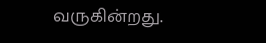வருகின்றது.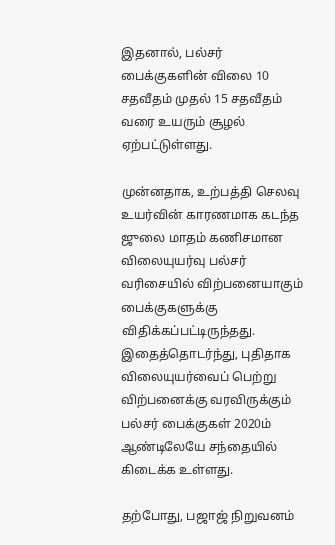இதனால், பல்சர் பைக்குகளின் விலை 10 சதவீதம் முதல் 15 சதவீதம் வரை உயரும் சூழல் ஏற்பட்டுள்ளது.

முன்னதாக, உற்பத்தி செலவு உயர்வின் காரணமாக கடந்த ஜுலை மாதம் கணிசமான விலையுயர்வு பல்சர் வரிசையில் விற்பனையாகும் பைக்குகளுக்கு விதிக்கப்பட்டிருந்தது. இதைத்தொடர்ந்து, புதிதாக விலையுயர்வைப் பெற்று விற்பனைக்கு வரவிருக்கும் பல்சர் பைக்குகள் 2020ம் ஆண்டிலேயே சந்தையில் கிடைக்க உள்ளது.

தற்போது, பஜாஜ் நிறுவனம்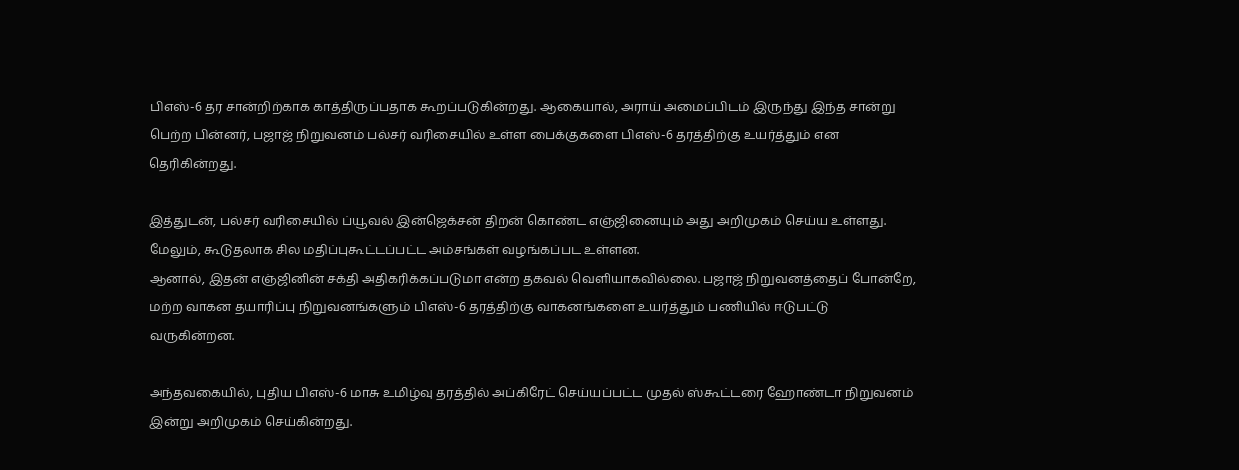பிஎஸ்-6 தர சான்றிற்காக காத்திருப்பதாக கூறப்படுகின்றது. ஆகையால், அராய் அமைப்பிடம் இருந்து இந்த சான்று பெற்ற பின்னர், பஜாஜ் நிறுவனம் பல்சர் வரிசையில் உள்ள பைக்குகளை பிஎஸ்-6 தரத்திற்கு உயர்த்தும் என தெரிகின்றது.

இத்துடன், பல்சர் வரிசையில் ப்யூவல் இன்ஜெக்சன் திறன் கொண்ட எஞ்ஜினையும் அது அறிமுகம் செய்ய உள்ளது. மேலும், கூடுதலாக சில மதிப்புகூட்டப்பட்ட அம்சங்கள் வழங்கப்பட உள்ளன.
ஆனால், இதன் எஞ்ஜினின் சக்தி அதிகரிக்கப்படுமா என்ற தகவல் வெளியாகவில்லை. பஜாஜ் நிறுவனத்தைப் போன்றே, மற்ற வாகன தயாரிப்பு நிறுவனங்களும் பிஎஸ்-6 தரத்திற்கு வாகனங்களை உயர்த்தும் பணியில் ஈடுபட்டு வருகின்றன.

அந்தவகையில், புதிய பிஎஸ்-6 மாசு உமிழ்வு தரத்தில் அப்கிரேட் செய்யப்பட்ட முதல் ஸ்கூட்டரை ஹோண்டா நிறுவனம் இன்று அறிமுகம் செய்கின்றது.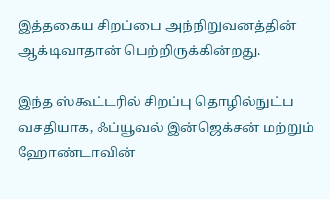இத்தகைய சிறப்பை அந்நிறுவனத்தின் ஆக்டிவாதான் பெற்றிருக்கின்றது.

இந்த ஸ்கூட்டரில் சிறப்பு தொழில்நுட்ப வசதியாக, ஃப்யூவல் இன்ஜெக்சன் மற்றும் ஹோண்டாவின்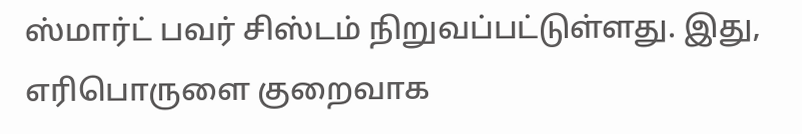ஸ்மார்ட் பவர் சிஸ்டம் நிறுவப்பட்டுள்ளது. இது, எரிபொருளை குறைவாக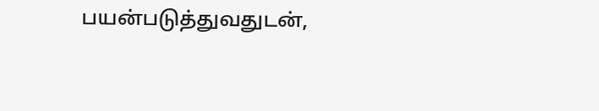பயன்படுத்துவதுடன்,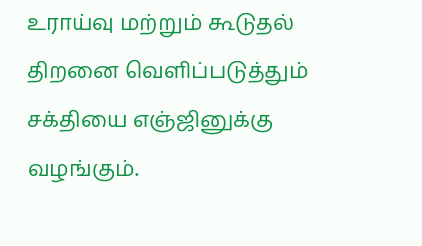உராய்வு மற்றும் கூடுதல் திறனை வெளிப்படுத்தும் சக்தியை எஞ்ஜினுக்கு வழங்கும்.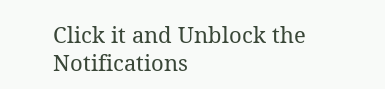Click it and Unblock the Notifications